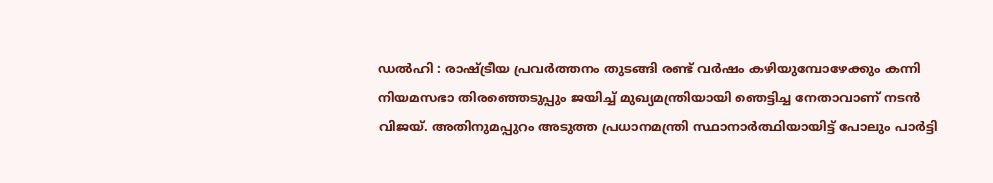ഡൽഹി : രാഷ്ട്രീയ പ്രവർത്തനം തുടങ്ങി രണ്ട് വർഷം കഴിയുമ്പോഴേക്കും കന്നി നിയമസഭാ തിരഞ്ഞെടുപ്പും ജയിച്ച് മുഖ്യമന്ത്രിയായി ഞെട്ടിച്ച നേതാവാണ് നടൻ വിജയ്. അതിനുമപ്പുറം അടുത്ത പ്രധാനമന്ത്രി സ്ഥാനാർത്ഥിയായിട്ട് പോലും പാർട്ടി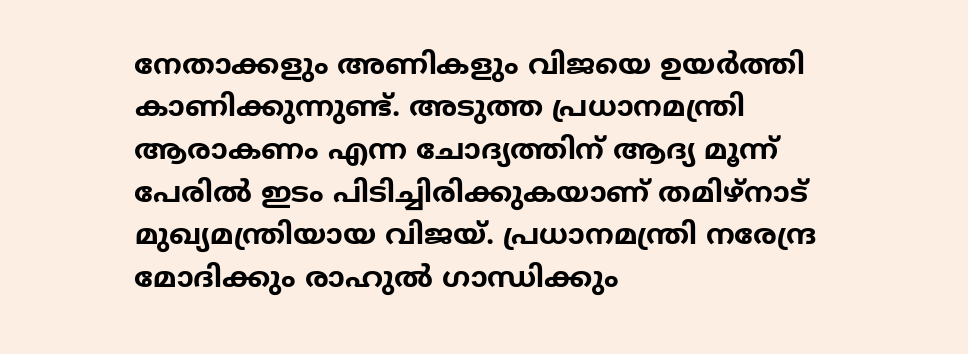നേതാക്കളും അണികളും വിജയെ ഉയർത്തി കാണിക്കുന്നുണ്ട്. അടുത്ത പ്രധാനമന്ത്രി ആരാകണം എന്ന ചോദ്യത്തിന് ആദ്യ മൂന്ന് പേരിൽ ഇടം പിടിച്ചിരിക്കുകയാണ് തമിഴ്നാട് മുഖ്യമന്ത്രിയായ വിജയ്. പ്രധാനമന്ത്രി നരേന്ദ്ര മോദിക്കും രാഹുൽ ഗാന്ധിക്കും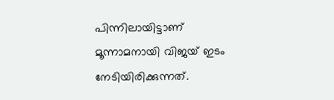പിന്നിലായിട്ടാണ് മൂന്നാമനായി വിജയ് ഇടം നേടിയിരിക്കുന്നത്.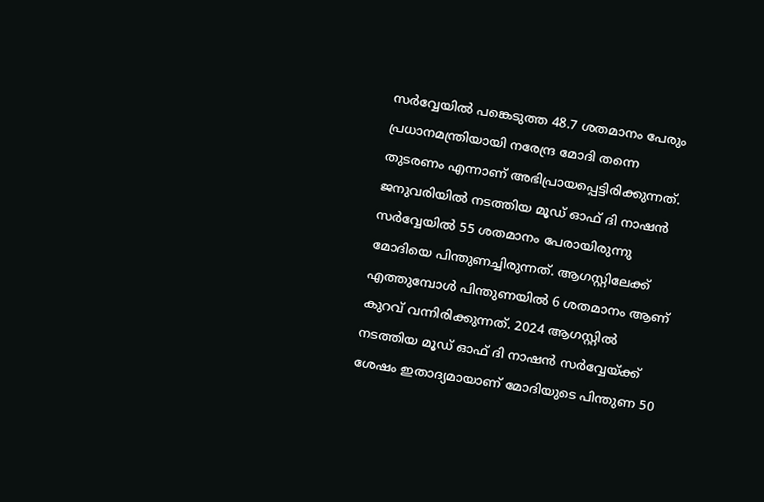സർവ്വേയിൽ പങ്കെടുത്ത 48.7 ശതമാനം പേരും പ്രധാനമന്ത്രിയായി നരേന്ദ്ര മോദി തന്നെ തുടരണം എന്നാണ് അഭിപ്രായപ്പെട്ടിരിക്കുന്നത്. ജനുവരിയിൽ നടത്തിയ മൂഡ് ഓഫ് ദി നാഷൻ സർവ്വേയിൽ 55 ശതമാനം പേരായിരുന്നു മോദിയെ പിന്തുണച്ചിരുന്നത്. ആഗസ്റ്റിലേക്ക് എത്തുമ്പോൾ പിന്തുണയിൽ 6 ശതമാനം ആണ് കുറവ് വന്നിരിക്കുന്നത്. 2024 ആഗസ്റ്റിൽ നടത്തിയ മൂഡ് ഓഫ് ദി നാഷൻ സർവ്വേയ്ക്ക് ശേഷം ഇതാദ്യമായാണ് മോദിയുടെ പിന്തുണ 50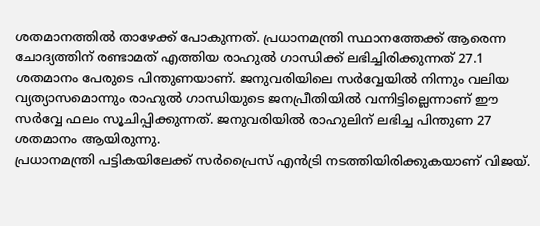ശതമാനത്തിൽ താഴേക്ക് പോകുന്നത്. പ്രധാനമന്ത്രി സ്ഥാനത്തേക്ക് ആരെന്ന ചോദ്യത്തിന് രണ്ടാമത് എത്തിയ രാഹുൽ ഗാന്ധിക്ക് ലഭിച്ചിരിക്കുന്നത് 27.1 ശതമാനം പേരുടെ പിന്തുണയാണ്. ജനുവരിയിലെ സർവ്വേയിൽ നിന്നും വലിയ വ്യത്യാസമൊന്നും രാഹുൽ ഗാന്ധിയുടെ ജനപ്രീതിയിൽ വന്നിട്ടില്ലെന്നാണ് ഈ സർവ്വേ ഫലം സൂചിപ്പിക്കുന്നത്. ജനുവരിയിൽ രാഹുലിന് ലഭിച്ച പിന്തുണ 27 ശതമാനം ആയിരുന്നു.
പ്രധാനമന്ത്രി പട്ടികയിലേക്ക് സർപ്രൈസ് എൻട്രി നടത്തിയിരിക്കുകയാണ് വിജയ്.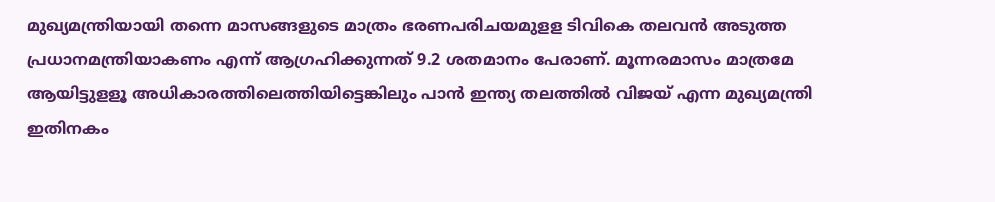മുഖ്യമന്ത്രിയായി തന്നെ മാസങ്ങളുടെ മാത്രം ഭരണപരിചയമുളള ടിവികെ തലവൻ അടുത്ത പ്രധാനമന്ത്രിയാകണം എന്ന് ആഗ്രഹിക്കുന്നത് 9.2 ശതമാനം പേരാണ്. മൂന്നരമാസം മാത്രമേ ആയിട്ടുളളൂ അധികാരത്തിലെത്തിയിട്ടെങ്കിലും പാൻ ഇന്ത്യ തലത്തിൽ വിജയ് എന്ന മുഖ്യമന്ത്രി ഇതിനകം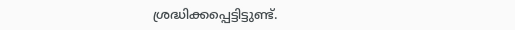ശ്രദ്ധിക്കപ്പെട്ടിട്ടുണ്ട്.